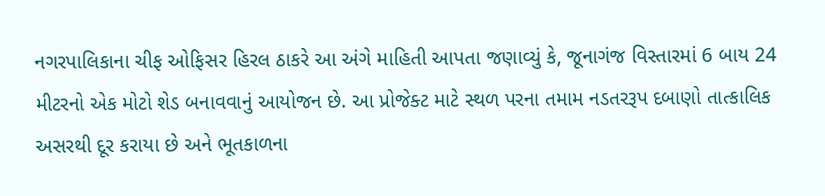નગરપાલિકાના ચીફ ઓફિસર હિરલ ઠાકરે આ અંગે માહિતી આપતા જણાવ્યું કે, જૂનાગંજ વિસ્તારમાં 6 બાય 24 મીટરનો એક મોટો શેડ બનાવવાનું આયોજન છે. આ પ્રોજેક્ટ માટે સ્થળ પરના તમામ નડતરરૂપ દબાણો તાત્કાલિક અસરથી દૂર કરાયા છે અને ભૂતકાળના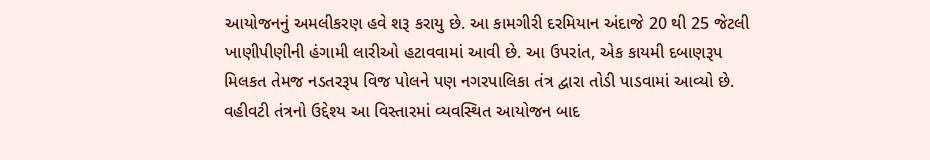આયોજનનું અમલીકરણ હવે શરૂ કરાયુ છે. આ કામગીરી દરમિયાન અંદાજે 20 થી 25 જેટલી ખાણીપીણીની હંગામી લારીઓ હટાવવામાં આવી છે. આ ઉપરાંત, એક કાયમી દબાણરૂપ મિલકત તેમજ નડતરરૂપ વિજ પોલને પણ નગરપાલિકા તંત્ર દ્વારા તોડી પાડવામાં આવ્યો છે. વહીવટી તંત્રનો ઉદ્દેશ્ય આ વિસ્તારમાં વ્યવસ્થિત આયોજન બાદ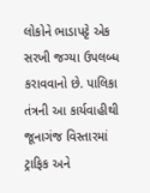લોકોને ભાડાપટ્ટે એક સરખી જગ્યા ઉપલબ્ધ કરાવવાનો છે. પાલિકા તંત્રની આ કાર્યવાહીથી જૂનાગંજ વિસ્તારમાં ટ્રાફિક અને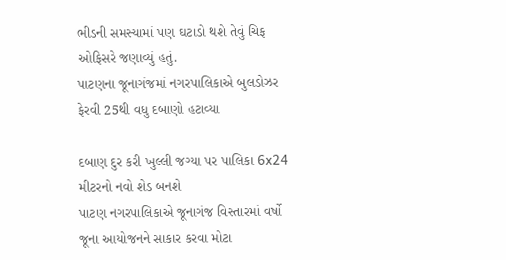ભીડની સમસ્યામાં પણ ઘટાડો થશે તેવું ચિફ ઓફિસરે જણાવ્યું હતું.
પાટણના જૂનાગંજમાં નગરપાલિકાએ બુલડોઝર ફેરવી 25થી વધુ દબાણો હટાવ્યા

દબાણ દુર કરી ખુલ્લી જગ્યા પર પાલિકા 6x24 મીટરનો નવો શેડ બનશે
પાટણ નગરપાલિકાએ જૂનાગંજ વિસ્તારમાં વર્ષો જૂના આયોજનને સાકાર કરવા મોટા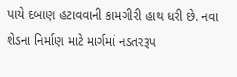પાયે દબાણ હટાવવાની કામગીરી હાથ ધરી છે. નવા શેડના નિર્માણ માટે માર્ગમાં નડતરરૂપ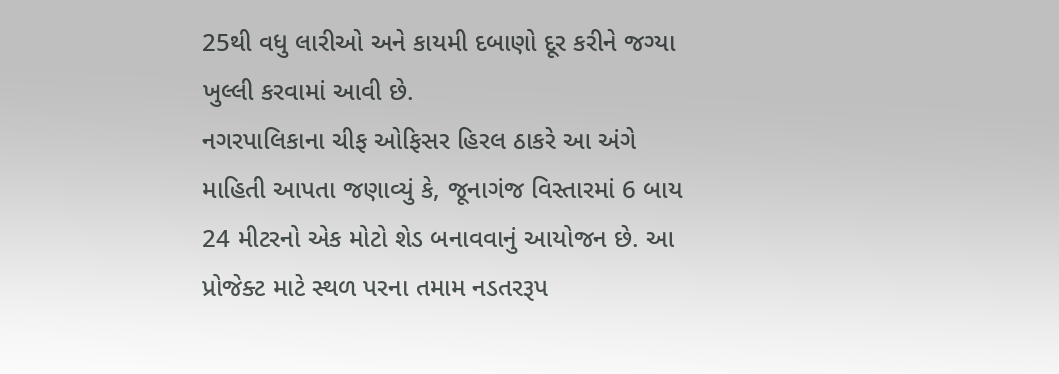25થી વધુ લારીઓ અને કાયમી દબાણો દૂર કરીને જગ્યા ખુલ્લી કરવામાં આવી છે.
નગરપાલિકાના ચીફ ઓફિસર હિરલ ઠાકરે આ અંગે માહિતી આપતા જણાવ્યું કે, જૂનાગંજ વિસ્તારમાં 6 બાય 24 મીટરનો એક મોટો શેડ બનાવવાનું આયોજન છે. આ પ્રોજેક્ટ માટે સ્થળ પરના તમામ નડતરરૂપ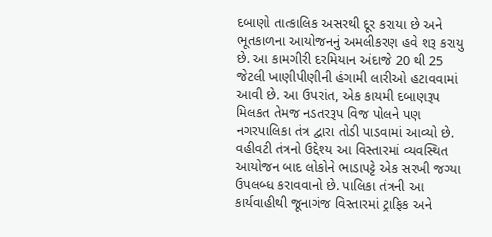દબાણો તાત્કાલિક અસરથી દૂર કરાયા છે અને ભૂતકાળના આયોજનનું અમલીકરણ હવે શરૂ કરાયુ છે. આ કામગીરી દરમિયાન અંદાજે 20 થી 25 જેટલી ખાણીપીણીની હંગામી લારીઓ હટાવવામાં આવી છે. આ ઉપરાંત, એક કાયમી દબાણરૂપ મિલકત તેમજ નડતરરૂપ વિજ પોલને પણ નગરપાલિકા તંત્ર દ્વારા તોડી પાડવામાં આવ્યો છે. વહીવટી તંત્રનો ઉદ્દેશ્ય આ વિસ્તારમાં વ્યવસ્થિત આયોજન બાદ લોકોને ભાડાપટ્ટે એક સરખી જગ્યા ઉપલબ્ધ કરાવવાનો છે. પાલિકા તંત્રની આ કાર્યવાહીથી જૂનાગંજ વિસ્તારમાં ટ્રાફિક અને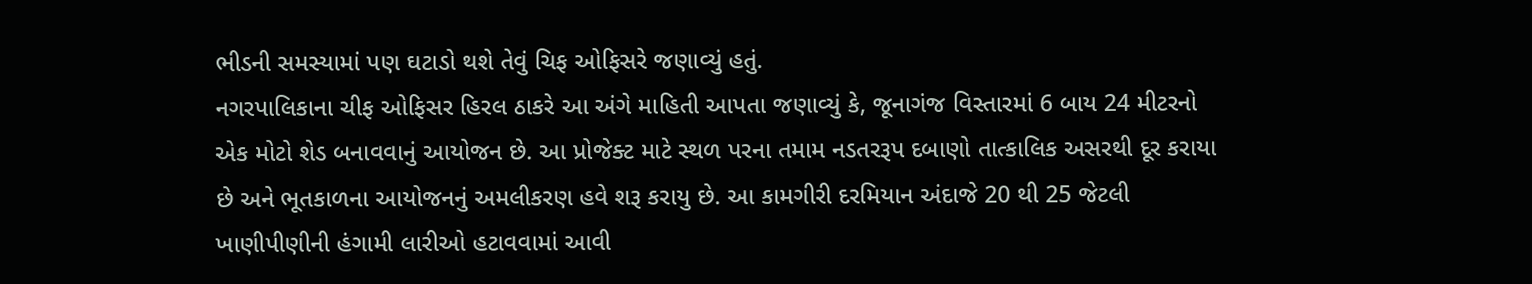ભીડની સમસ્યામાં પણ ઘટાડો થશે તેવું ચિફ ઓફિસરે જણાવ્યું હતું.
નગરપાલિકાના ચીફ ઓફિસર હિરલ ઠાકરે આ અંગે માહિતી આપતા જણાવ્યું કે, જૂનાગંજ વિસ્તારમાં 6 બાય 24 મીટરનો એક મોટો શેડ બનાવવાનું આયોજન છે. આ પ્રોજેક્ટ માટે સ્થળ પરના તમામ નડતરરૂપ દબાણો તાત્કાલિક અસરથી દૂર કરાયા છે અને ભૂતકાળના આયોજનનું અમલીકરણ હવે શરૂ કરાયુ છે. આ કામગીરી દરમિયાન અંદાજે 20 થી 25 જેટલી ખાણીપીણીની હંગામી લારીઓ હટાવવામાં આવી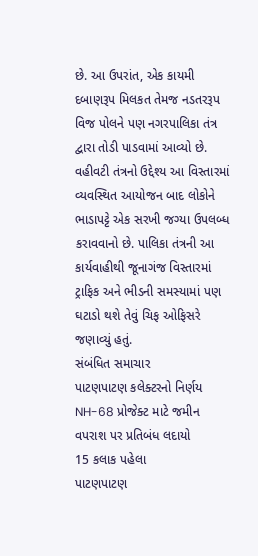છે. આ ઉપરાંત, એક કાયમી દબાણરૂપ મિલકત તેમજ નડતરરૂપ વિજ પોલને પણ નગરપાલિકા તંત્ર દ્વારા તોડી પાડવામાં આવ્યો છે. વહીવટી તંત્રનો ઉદ્દેશ્ય આ વિસ્તારમાં વ્યવસ્થિત આયોજન બાદ લોકોને ભાડાપટ્ટે એક સરખી જગ્યા ઉપલબ્ધ કરાવવાનો છે. પાલિકા તંત્રની આ કાર્યવાહીથી જૂનાગંજ વિસ્તારમાં ટ્રાફિક અને ભીડની સમસ્યામાં પણ ઘટાડો થશે તેવું ચિફ ઓફિસરે જણાવ્યું હતું.
સંબંધિત સમાચાર
પાટણપાટણ કલેક્ટરનો નિર્ણય NH-68 પ્રોજેક્ટ માટે જમીન વપરાશ પર પ્રતિબંધ લદાયો
15 કલાક પહેલા
પાટણપાટણ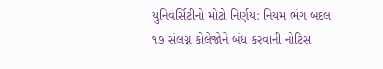યુનિવર્સિટીનો મોટો નિર્ણય: નિયમ ભંગ બદલ ૧૭ સંલગ્ન કોલેજોને બંધ કરવાની નોટિસ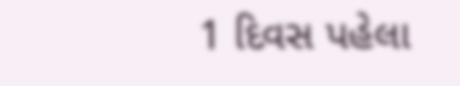1 દિવસ પહેલા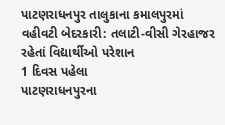પાટણરાધનપુર તાલુકાના કમાલપુરમાં વહીવટી બેદરકારી: તલાટી-વીસી ગેરહાજર રહેતાં વિદ્યાર્થીઓ પરેશાન
1 દિવસ પહેલા
પાટણરાધનપુરના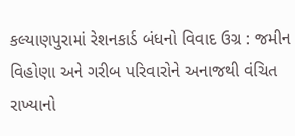કલ્યાણપુરામાં રેશનકાર્ડ બંધનો વિવાદ ઉગ્ર : જમીન વિહોણા અને ગરીબ પરિવારોને અનાજથી વંચિત રાખ્યાનો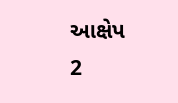આક્ષેપ
2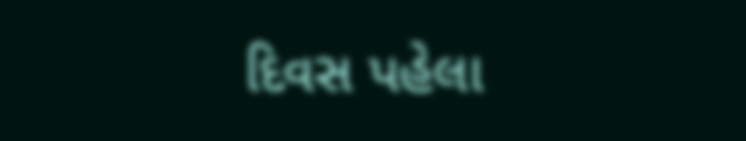દિવસ પહેલા